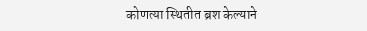कोणत्या स्थितीत ब्रश केल्याने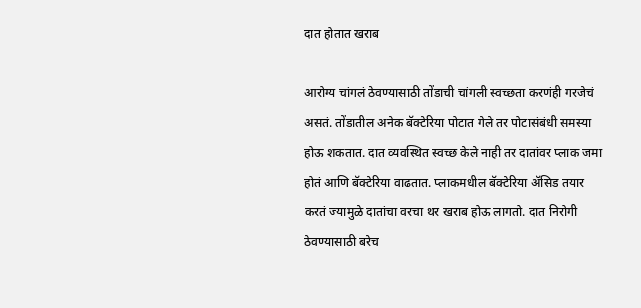दात होतात खराब

आरोग्य चांगलं ठेवण्यासाठी तोंडाची चांगली स्वच्छता करणंही गरजेचं असतं. तोंडातील अनेक बॅक्टेरिया पोटात गेले तर पोटासंबंधी समस्या होऊ शकतात. दात व्यवस्थित स्वच्छ केले नाही तर दातांवर प्लाक जमा होतं आणि बॅक्टेरिया वाढतात. प्लाकमधील बॅक्टेरिया अ‍ॅसिड तयार करतं ज्यामुळे दातांचा वरचा थर खराब होऊ लागतो. दात निरोगी ठेवण्यासाठी बरेच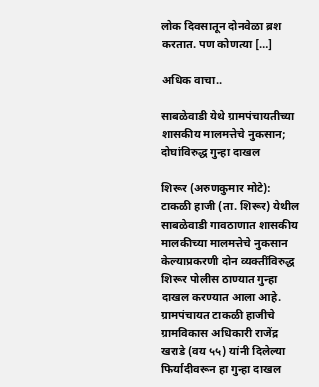लोक दिवसातून दोनवेळा ब्रश करतात. पण कोणत्या […]

अधिक वाचा..

साबळेवाडी येथे ग्रामपंचायतीच्या शासकीय मालमत्तेचे नुकसान; दोघांविरुद्ध गुन्हा दाखल

शिरूर (अरुणकुमार मोटे): टाकळी हाजी (ता. शिरूर) येथील साबळेवाडी गावठाणात शासकीय मालकीच्या मालमत्तेचे नुकसान केल्याप्रकरणी दोन व्यक्तींविरुद्ध शिरूर पोलीस ठाण्यात गुन्हा दाखल करण्यात आला आहे. ग्रामपंचायत टाकळी हाजीचे ग्रामविकास अधिकारी राजेंद्र खराडे (वय ५५) यांनी दिलेल्या फिर्यादीवरून हा गुन्हा दाखल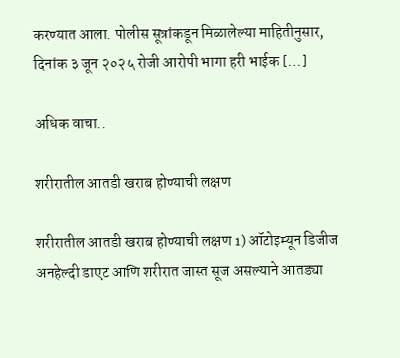करण्यात आला. पोलीस सूत्रांकडून मिळालेल्या माहितीनुसार, दिनांक ३ जून २०२५ रोजी आरोपी भागा हरी भाईक […]

अधिक वाचा..

शरीरातील आतडी खराब होण्याची लक्षण

शरीरातील आतडी खराब होण्याची लक्षण 1) ऑटोइम्यून डिजीज अनहेल्दी डाएट आणि शरीरात जास्त सूज असल्याने आतड्या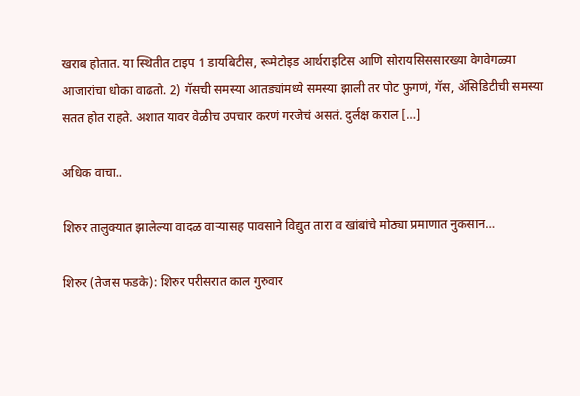खराब होतात. या स्थितीत टाइप 1 डायबिटीस, रूमेटोइड आर्थराइटिस आणि सोरायसिससारख्या वेगवेगळ्या आजारांचा धोका वाढतो. 2) गॅसची समस्या आतड्यांमध्ये समस्या झाली तर पोट फुगणं, गॅस, ॲसिडिटीची समस्या सतत होत राहते. अशात यावर वेळीच उपचार करणं गरजेचं असतं. दुर्लक्ष कराल […]

अधिक वाचा..

शिरुर तालुक्यात झालेल्या वादळ वाऱ्यासह पावसाने विद्युत तारा व खांबांचे मोठ्या प्रमाणात नुकसान…

शिरुर (तेजस फडके): शिरुर परीसरात काल गुरुवार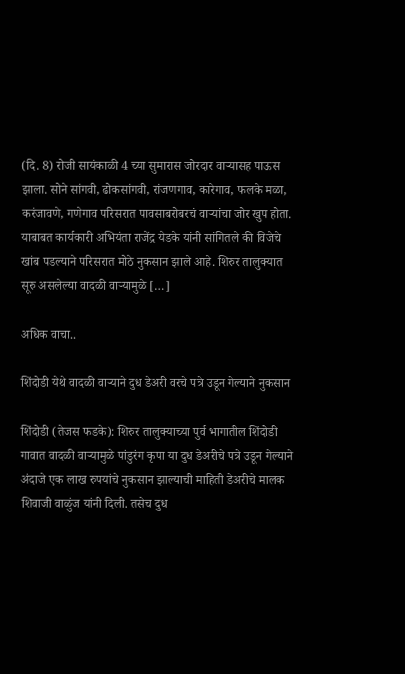(दि. 8) रोजी सायंकाळी 4 च्या सुमारास जोरदार वाऱ्यासह पाऊस झाला. सोने सांगवी, ढोकसांगवी, रांजणगाव, कारेगाव, फलके मळा, करंजावणे, गणेगाव परिसरात पावसाबरोबरचं वाऱ्यांचा जोर खुप होता. याबाबत कार्यकारी अभियंता राजेंद्र येडके यांनी सांगितले की विजेचे खांब पडल्याने परिसरात मोठे नुकसान झाले आहे. शिरुर तालुक्यात सूरु असलेल्या वादळी वाऱ्यामुळे […]

अधिक वाचा..

शिंदोडी येथे वादळी वाऱ्याने दुध डेअरी वरचे पत्रे उडून गेल्याने नुकसान

शिंदोडी (तेजस फडके): शिरुर तालुक्याच्या पुर्व भागातील शिंदोडी गावात वादळी वाऱ्यामुळे पांडुरंग कृपा या दुध डेअरीचे पत्रे उडून गेल्याने अंदाजे एक लाख रुपयांचे नुकसान झाल्याची माहिती डेअरीचे मालक शिवाजी वाळुंज यांनी दिली. तसेच दुध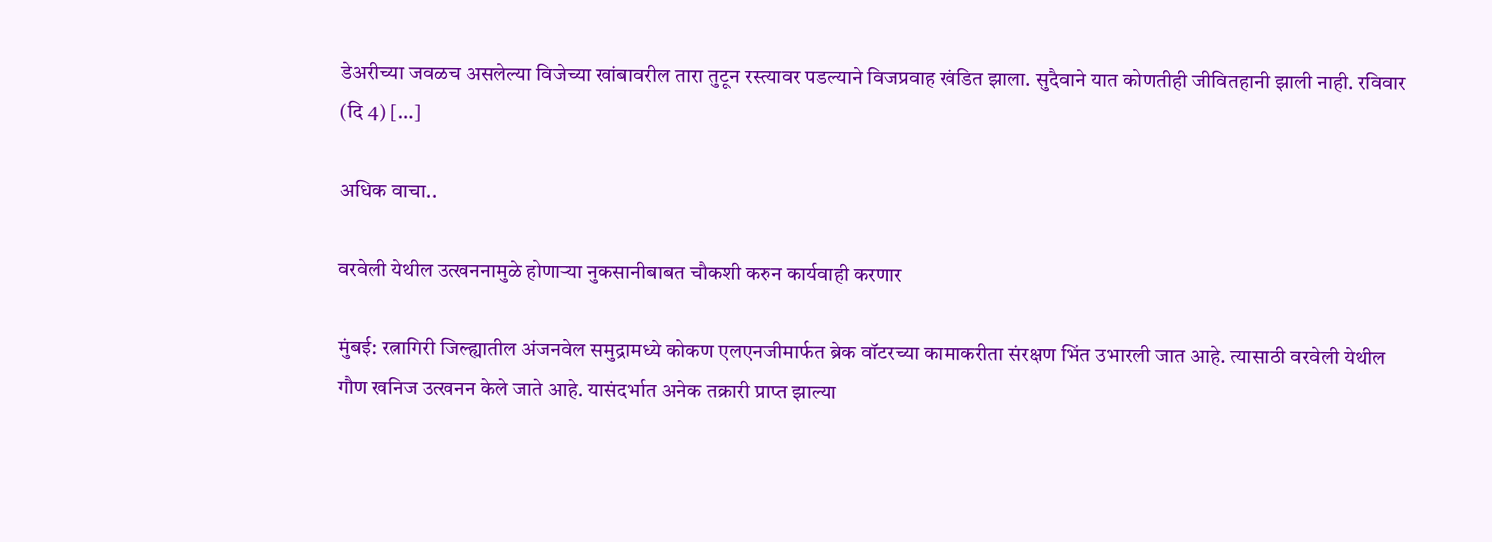डेअरीच्या जवळच असलेल्या विजेच्या खांबावरील तारा तुटून रस्त्यावर पडल्याने विजप्रवाह खंडित झाला. सुदैवाने यात कोणतीही जीवितहानी झाली नाही. रविवार (दि 4) […]

अधिक वाचा..

वरवेली येथील उत्खननामुळे होणाऱ्या नुकसानीबाबत चौकशी करुन कार्यवाही करणार

मुंबई: रत्नागिरी जिल्ह्यातील अंजनवेल समुद्रामध्ये कोकण एलएनजीमार्फत ब्रेक वॉटरच्या कामाकरीता संरक्षण भिंत उभारली जात आहे. त्यासाठी वरवेली येथील गौण खनिज उत्खनन केले जाते आहे. यासंदर्भात अनेक तक्रारी प्राप्त झाल्या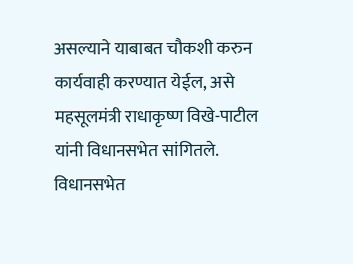असल्याने याबाबत चौकशी करुन कार्यवाही करण्यात येईल, असे महसूलमंत्री राधाकृष्ण विखे-पाटील यांनी विधानसभेत सांगितले. विधानसभेत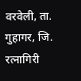वरवेली, ता. गुहागर, जि. रत्नागिरी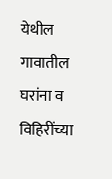येथील गावातील घरांना व विहिरींच्या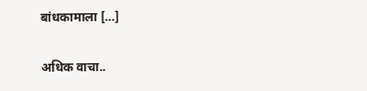बांधकामाला […]

अधिक वाचा..